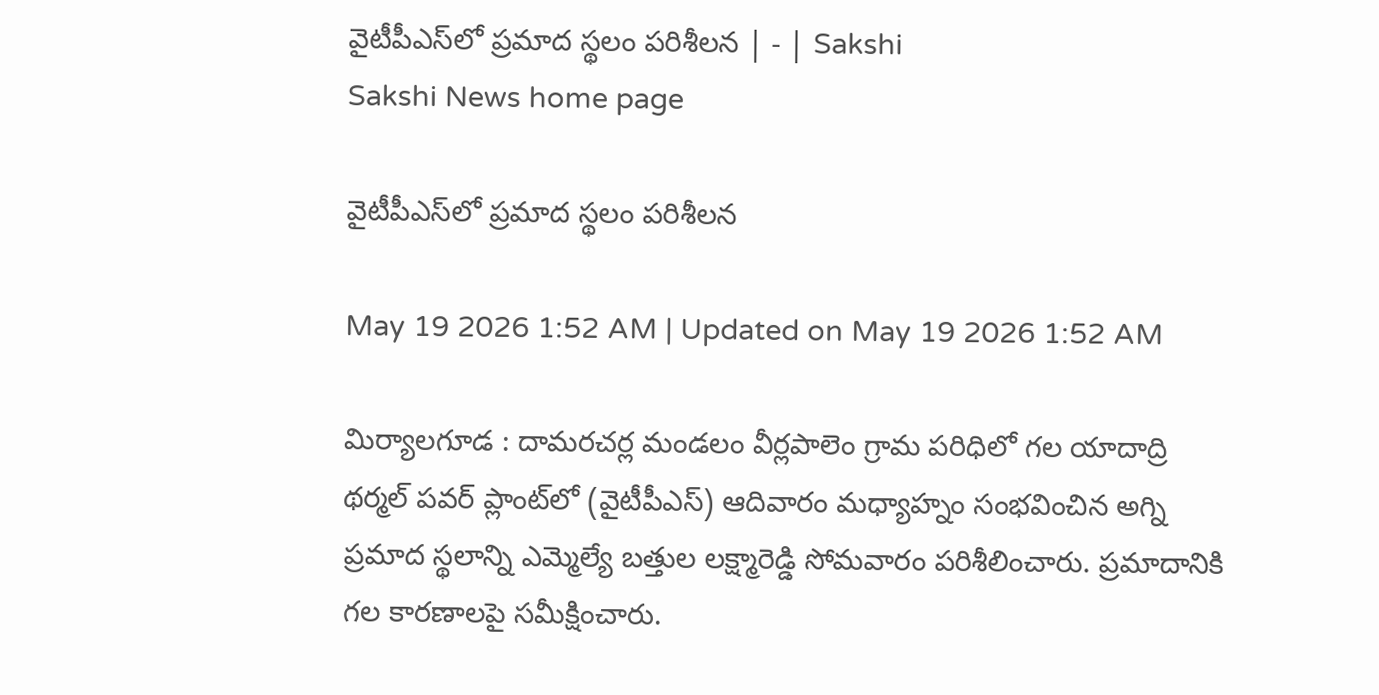వైటీపీఎస్‌లో ప్రమాద స్థలం పరిశీలన | - | Sakshi
Sakshi News home page

వైటీపీఎస్‌లో ప్రమాద స్థలం పరిశీలన

May 19 2026 1:52 AM | Updated on May 19 2026 1:52 AM

మిర్యాలగూడ : దామరచర్ల మండలం వీర్లపాలెం గ్రామ పరిధిలో గల యాదాద్రి థర్మల్‌ పవర్‌ ప్లాంట్‌లో (వైటీపీఎస్‌) ఆదివారం మధ్యాహ్నం సంభవించిన అగ్ని ప్రమాద స్థలాన్ని ఎమ్మెల్యే బత్తుల లక్ష్మారెడ్డి సోమవారం పరిశీలించారు. ప్రమాదానికి గల కారణాలపై సమీక్షించారు.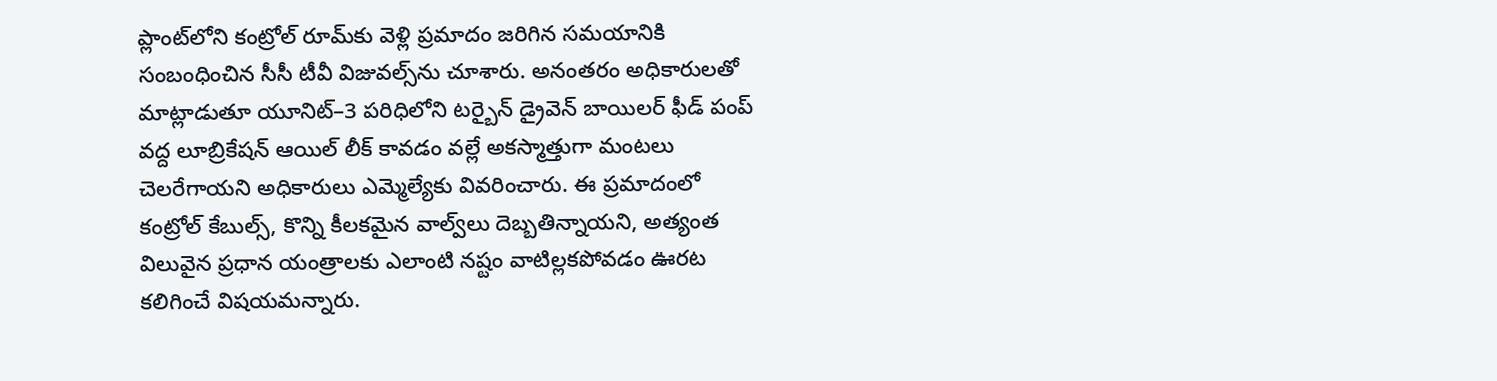ప్లాంట్‌లోని కంట్రోల్‌ రూమ్‌కు వెళ్లి ప్రమాదం జరిగిన సమయానికి సంబంధించిన సీసీ టీవీ విజువల్స్‌ను చూశారు. అనంతరం అధికారులతో మాట్లాడుతూ యూనిట్‌–3 పరిధిలోని టర్బైన్‌ డ్రైవెన్‌ బాయిలర్‌ ఫీడ్‌ పంప్‌ వద్ద లూబ్రికేషన్‌ ఆయిల్‌ లీక్‌ కావడం వల్లే అకస్మాత్తుగా మంటలు చెలరేగాయని అధికారులు ఎమ్మెల్యేకు వివరించారు. ఈ ప్రమాదంలో కంట్రోల్‌ కేబుల్స్‌, కొన్ని కీలకమైన వాల్వ్‌లు దెబ్బతిన్నాయని, అత్యంత విలువైన ప్రధాన యంత్రాలకు ఎలాంటి నష్టం వాటిల్లకపోవడం ఊరట కలిగించే విషయమన్నారు.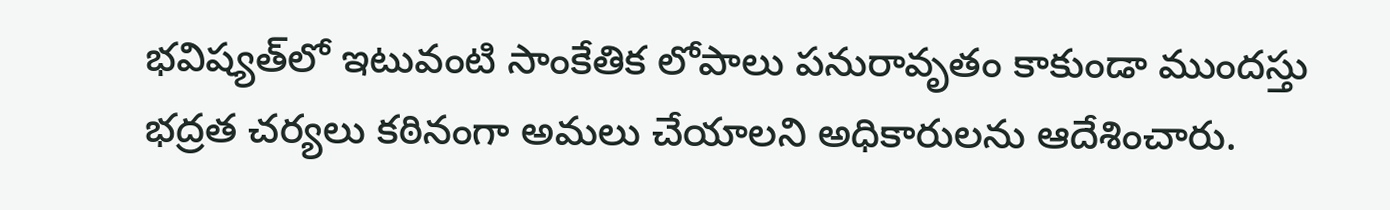భవిష్యత్‌లో ఇటువంటి సాంకేతిక లోపాలు పనురావృతం కాకుండా ముందస్తు భద్రత చర్యలు కఠినంగా అమలు చేయాలని అధికారులను ఆదేశించారు.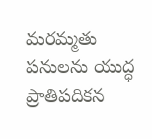మరమ్మతు పనులను యుద్ధ ప్రాతిపదికన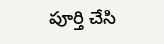పూర్తి చేసి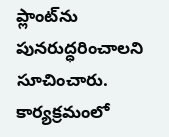ప్లాంట్‌ను పునరుద్ధరించాలని సూచించారు. కార్యక్రమంలో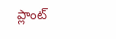ప్లాంట్‌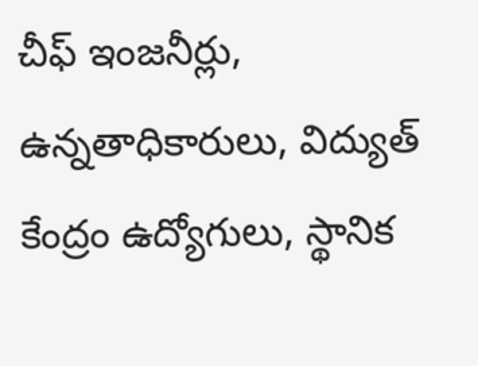చీఫ్‌ ఇంజనీర్లు, ఉన్నతాధికారులు, విద్యుత్‌ కేంద్రం ఉద్యోగులు, స్థానిక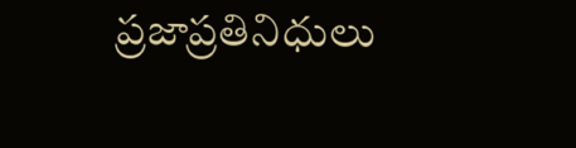ప్రజాప్రతినిధులు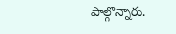పాల్గొన్నారు.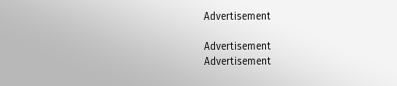Advertisement

Advertisement
Advertisement